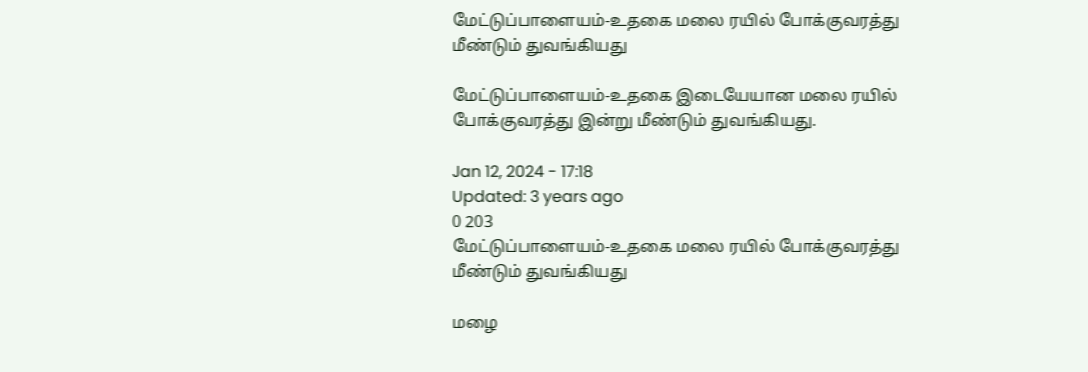மேட்டுப்பாளையம்-உதகை மலை ரயில் போக்குவரத்து மீண்டும் துவங்கியது

மேட்டுப்பாளையம்-உதகை இடையேயான மலை ரயில் போக்குவரத்து இன்று மீண்டும் துவங்கியது.

Jan 12, 2024 - 17:18
Updated: 3 years ago
0 203
மேட்டுப்பாளையம்-உதகை மலை ரயில் போக்குவரத்து மீண்டும் துவங்கியது

மழை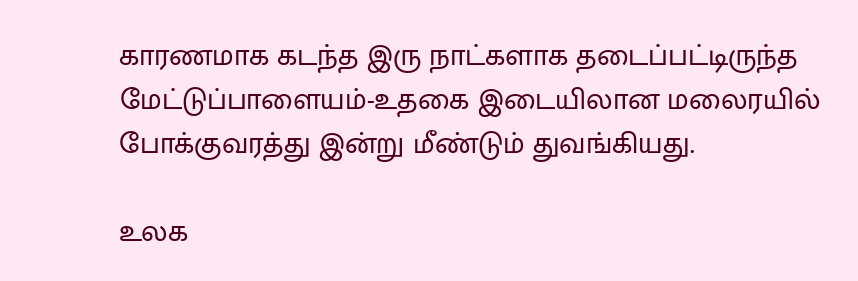காரணமாக கடந்த இரு நாட்களாக தடைப்பட்டிருந்த மேட்டுப்பாளையம்-உதகை இடையிலான மலைரயில் போக்குவரத்து இன்று மீண்டும் துவங்கியது.

உலக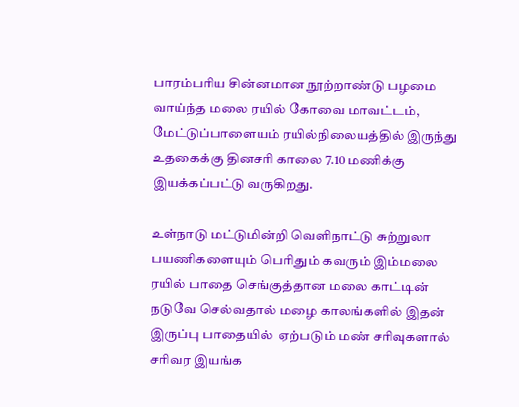பாரம்பரிய சின்னமான நூற்றாண்டு பழமை வாய்ந்த மலை ரயில் கோவை மாவட்டம், மேட்டுப்பாளையம் ரயில்நிலையத்தில் இருந்து உதகைக்கு தினசரி காலை 7.10 மணிக்கு  இயக்கப்பட்டு வருகிறது.

உள்நாடு மட்டுமின்றி வெளிநாட்டு சுற்றுலா பயணிகளையும் பெரிதும் கவரும் இம்மலை ரயில் பாதை செங்குத்தான மலை காட்டின் நடுவே செல்வதால் மழை காலங்களில் இதன் இருப்பு பாதையில்  ஏற்படும் மண் சரிவுகளால் சரிவர இயங்க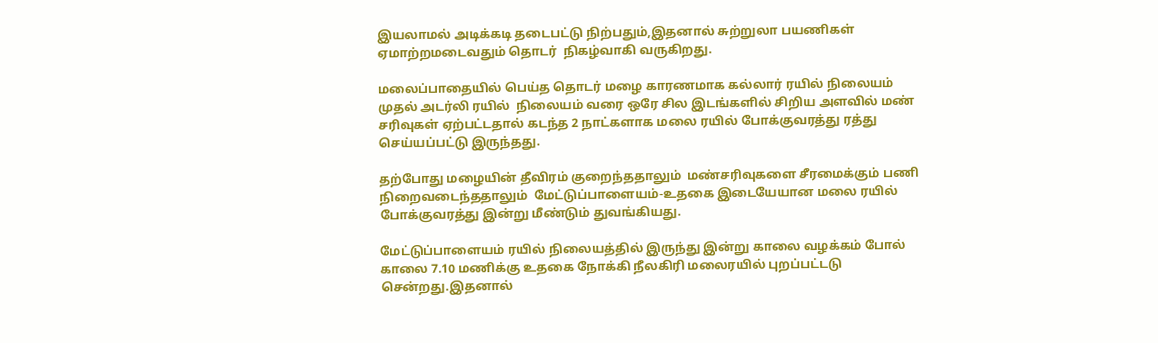இயலாமல் அடிக்கடி தடைபட்டு நிற்பதும்,இதனால் சுற்றுலா பயணிகள் ஏமாற்றமடைவதும் தொடர்  நிகழ்வாகி வருகிறது.

மலைப்பாதையில் பெய்த தொடர் மழை காரணமாக கல்லார் ரயில் நிலையம் முதல் அடர்லி ரயில்  நிலையம் வரை ஒரே சில இடங்களில் சிறிய அளவில் மண் சரிவுகள் ஏற்பட்டதால் கடந்த 2 நாட்களாக மலை ரயில் போக்குவரத்து ரத்து செய்யப்பட்டு இருந்தது.

தற்போது மழையின் தீவிரம் குறைந்ததாலும்  மண்சரிவுகளை சீரமைக்கும் பணி  நிறைவடைந்ததாலும்  மேட்டுப்பாளையம்-உதகை இடையேயான மலை ரயில் போக்குவரத்து இன்று மீண்டும் துவங்கியது.

மேட்டுப்பாளையம் ரயில் நிலையத்தில் இருந்து இன்று காலை வழக்கம் போல் காலை 7.10 மணிக்கு உதகை நோக்கி நீலகிரி மலைரயில் புறப்பட்டடு சென்றது.இதனால்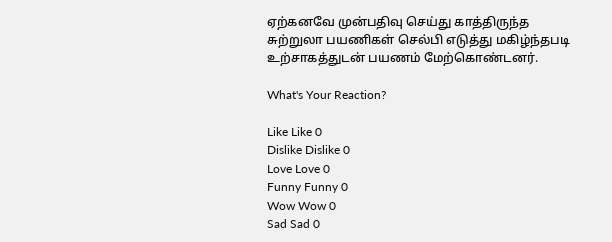ஏற்கனவே முன்பதிவு செய்து காத்திருந்த சுற்றுலா பயணிகள் செல்பி எடுத்து மகிழ்ந்தபடி  உற்சாகத்துடன் பயணம் மேற்கொண்டனர்.

What's Your Reaction?

Like Like 0
Dislike Dislike 0
Love Love 0
Funny Funny 0
Wow Wow 0
Sad Sad 0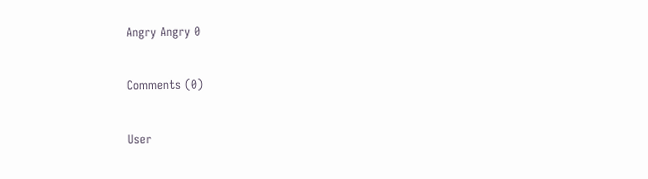Angry Angry 0

Comments (0)

User